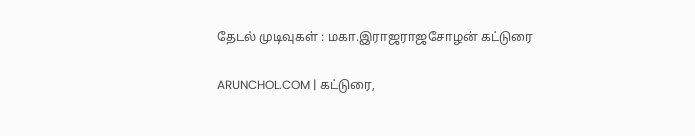தேடல் முடிவுகள் : மகா.இராஜராஜசோழன் கட்டுரை

ARUNCHOL.COM | கட்டுரை,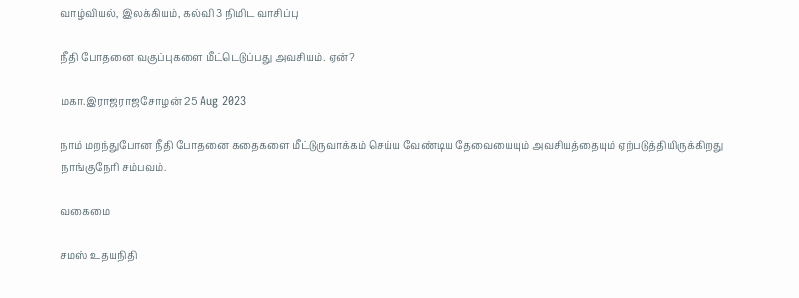வாழ்வியல், இலக்கியம், கல்வி 3 நிமிட வாசிப்பு

நீதி போதனை வகுப்புகளை மீட்டெடுப்பது அவசியம். ஏன்?

மகா.இராஜராஜசோழன் 25 Aug 2023

நாம் மறந்துபோன நீதி போதனை கதைகளை மீட்டுருவாக்கம் செய்ய வேண்டிய தேவையையும் அவசியத்தையும் ஏற்படுத்தியிருக்கிறது நாங்குநேரி சம்பவம்.

வகைமை

சமஸ் உதயநிதி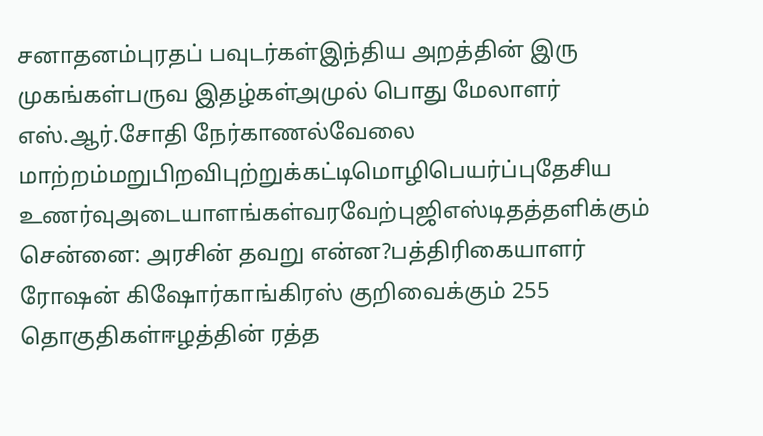சனாதனம்புரதப் பவுடர்கள்இந்திய அறத்தின் இரு முகங்கள்பருவ இதழ்கள்அமுல் பொது மேலாளர் எஸ்.ஆர்.சோதி நேர்காணல்வேலை மாற்றம்மறுபிறவிபுற்றுக்கட்டிமொழிபெயர்ப்புதேசிய உணர்வுஅடையாளங்கள்வரவேற்புஜிஎஸ்டிதத்தளிக்கும் சென்னை: அரசின் தவறு என்ன?பத்திரிகையாளர் ரோஷன் கிஷோர்காங்கிரஸ் குறிவைக்கும் 255 தொகுதிகள்ஈழத்தின் ரத்த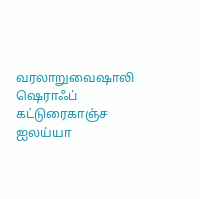வரலாறுவைஷாலி ஷெராஃப் கட்டுரைகாஞ்ச ஐலய்யா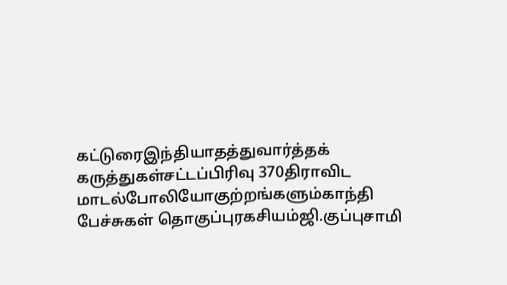கட்டுரைஇந்தியாதத்துவார்த்தக் கருத்துகள்சட்டப்பிரிவு 370திராவிட மாடல்போலியோகுற்றங்களும்காந்தி பேச்சுகள் தொகுப்புரகசியம்ஜி.குப்புசாமி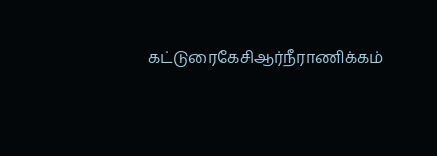கட்டுரைகேசிஆர்நீராணிக்கம்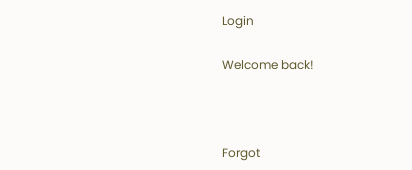Login

Welcome back!



Forgot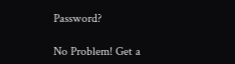Password?

No Problem! Get a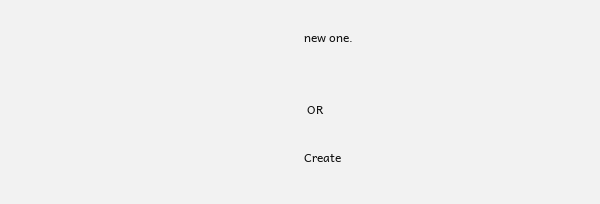new one.


 OR

Create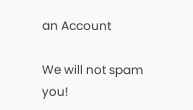an Account

We will not spam you!